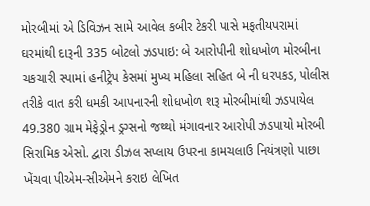મોરબીમાં એ ડિવિઝન સામે આવેલ કબીર ટેકરી પાસે મફતીયપરામાં ઘરમાંથી દારૂની 335 બોટલો ઝડપાઇ: બે આરોપીની શોધખોળ મોરબીના ચકચારી સ્પામાં હનીટ્રેપ કેસમાં મુખ્ય મહિલા સહિત બે ની ધરપકડ, પોલીસ તરીકે વાત કરી ધમકી આપનારની શોધખોળ શરૂ મોરબીમાંથી ઝડપાયેલ 49.380 ગ્રામ મેફેડ્રોન ડ્રગ્સનો જથ્થો મંગાવનાર આરોપી ઝડપાયો મોરબી સિરામિક એસો. દ્વારા ડીઝલ સપ્લાય ઉપરના કામચલાઉ નિયંત્રણો પાછા ખેંચવા પીએમ-સીએમને કરાઇ લેખિત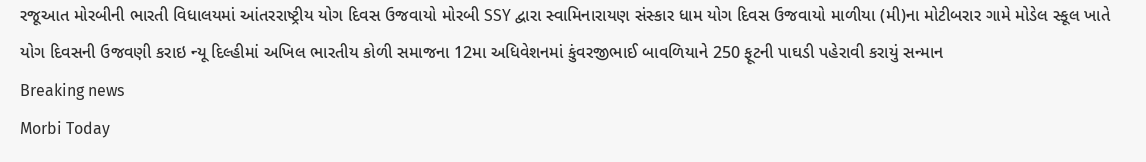રજૂઆત મોરબીની ભારતી વિધાલયમાં આંતરરાષ્ટ્રીય યોગ દિવસ ઉજવાયો મોરબી SSY દ્વારા સ્વામિનારાયણ સંસ્કાર ધામ યોગ દિવસ ઉજવાયો માળીયા (મી)ના મોટીબરાર ગામે મોડેલ સ્કૂલ ખાતે યોગ દિવસની ઉજવણી કરાઇ ન્યૂ દિલ્હીમાં અખિલ ભારતીય કોળી સમાજના 12મા અધિવેશનમાં કુંવરજીભાઈ બાવળિયાને 250 ફૂટની પાઘડી પહેરાવી કરાયું સન્માન
Breaking news
Morbi Today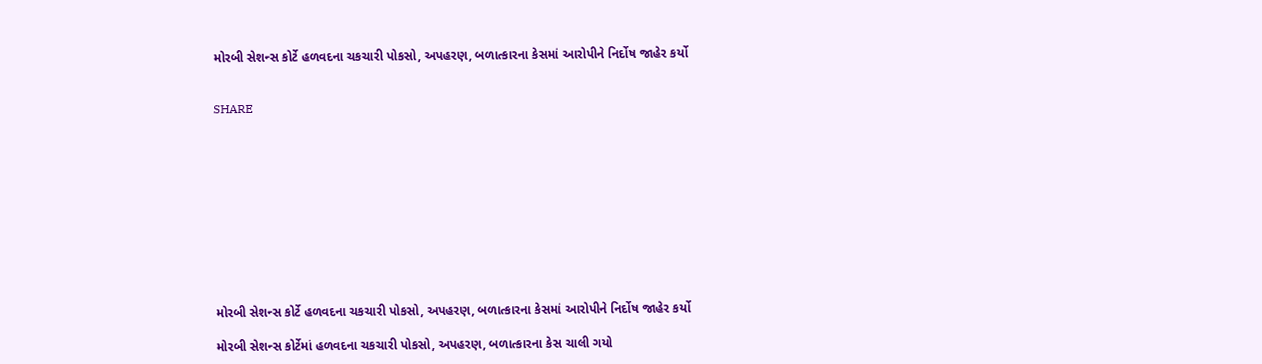મોરબી સેશન્સ કોર્ટે હળવદના ચકચારી પોકસો, અપહરણ, બળાત્કારના કેસમાં આરોપીને નિર્દોષ જાહેર કર્યો


SHARE











મોરબી સેશન્સ કોર્ટે હળવદના ચકચારી પોકસો, અપહરણ, બળાત્કારના કેસમાં આરોપીને નિર્દોષ જાહેર કર્યો

મોરબી સેશન્સ કોર્ટેમાં હળવદના ચકચારી પોકસો, અપહરણ, બળાત્કારના કેસ ચાલી ગયો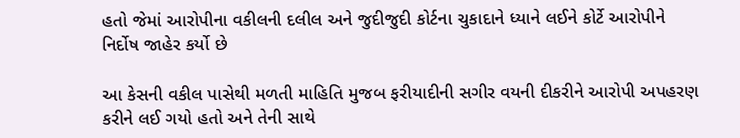હતો જેમાં આરોપીના વકીલની દલીલ અને જુદીજુદી કોર્ટના ચુકાદાને ધ્યાને લઈને કોર્ટે આરોપીને નિર્દોષ જાહેર કર્યો છે

આ કેસની વકીલ પાસેથી મળતી માહિતિ મુજબ ફરીયાદીની સગીર વયની દીકરીને આરોપી અપહરણ કરીને લઈ ગયો હતો અને તેની સાથે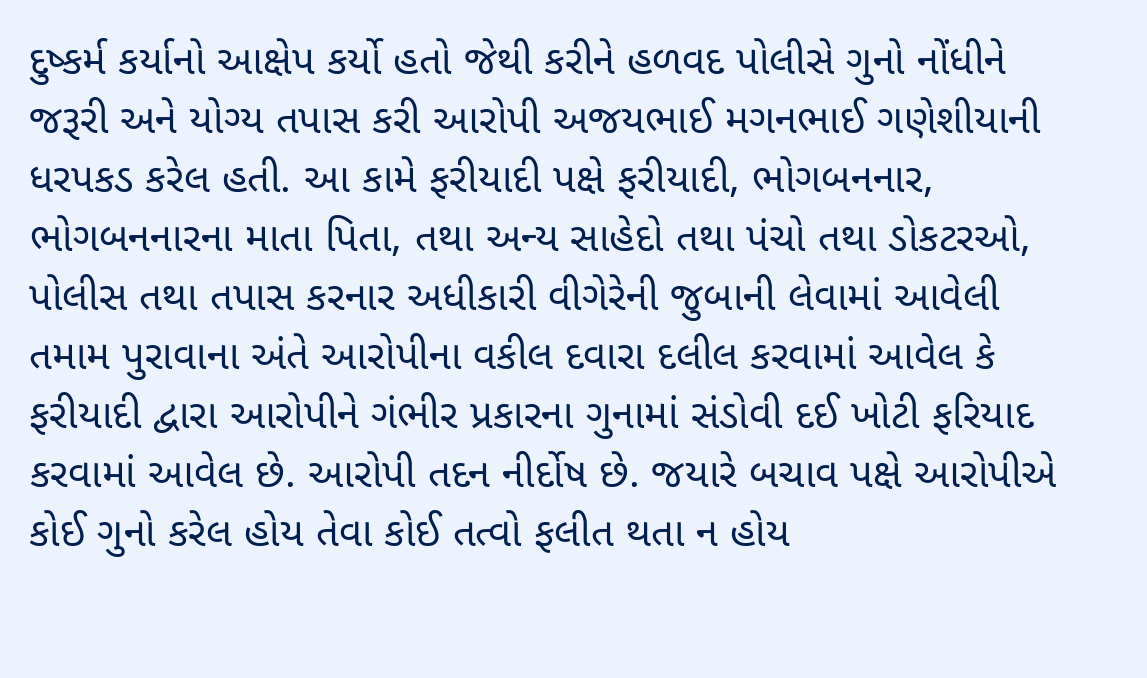દુષ્કર્મ કર્યાનો આક્ષેપ કર્યો હતો જેથી કરીને હળવદ પોલીસે ગુનો નોંધીને જરૂરી અને યોગ્ય તપાસ કરી આરોપી અજયભાઈ મગનભાઈ ગણેશીયાની ધરપકડ કરેલ હતી. આ કામે ફરીયાદી પક્ષે ફરીયાદી, ભોગબનનાર, ભોગબનનારના માતા પિતા, તથા અન્ય સાહેદો તથા પંચો તથા ડોકટરઓ, પોલીસ તથા તપાસ કરનાર અધીકારી વીગેરેની જુબાની લેવામાં આવેલી તમામ પુરાવાના અંતે આરોપીના વકીલ દવારા દલીલ કરવામાં આવેલ કે ફરીયાદી દ્વારા આરોપીને ગંભીર પ્રકારના ગુનામાં સંડોવી દઈ ખોટી ફરિયાદ કરવામાં આવેલ છે. આરોપી તદન નીર્દોષ છે. જયારે બચાવ પક્ષે આરોપીએ કોઈ ગુનો કરેલ હોય તેવા કોઈ તત્વો ફલીત થતા ન હોય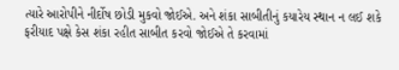ત્યારે આરોપીને નીર્દોષ છોડી મુકવો જોઈએ. અને શંકા સાબીતીનું કયારેય સ્થાન ન લઈ શકે ફરીયાદ પક્ષે કેસ શંકા રહીત સાબીત કરવો જોઈએ તે કરવામાં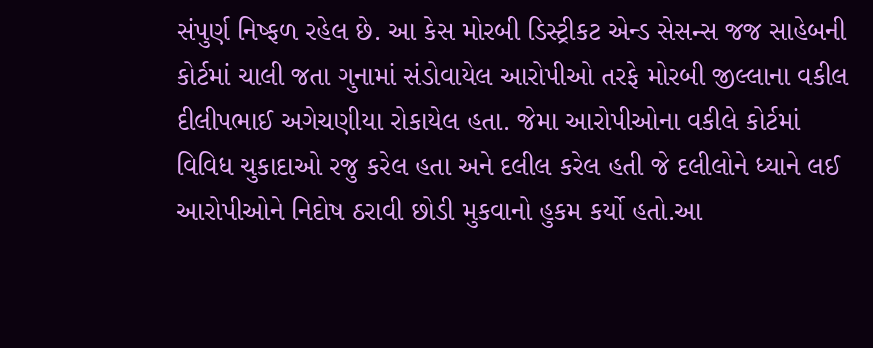સંપુર્ણ નિષ્ફળ રહેલ છે. આ કેસ મોરબી ડિસ્ટ્રીકટ એન્ડ સેસન્સ જજ સાહેબની કોર્ટમાં ચાલી જતા ગુનામાં સંડોવાયેલ આરોપીઓ તરફે મોરબી જીલ્લાના વકીલ દીલીપભાઈ અગેચણીયા રોકાયેલ હતા. જેમા આરોપીઓના વકીલે કોર્ટમાં વિવિધ ચુકાદાઓ રજુ કરેલ હતા અને દલીલ કરેલ હતી જે દલીલોને ધ્યાને લઈ આરોપીઓને નિદોષ ઠરાવી છોડી મુકવાનો હુકમ કર્યો હતો.આ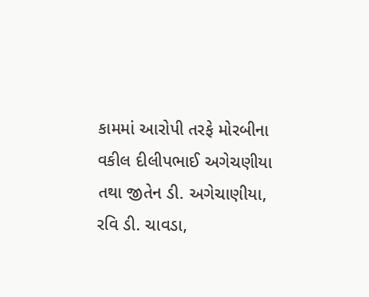કામમાં આરોપી તરફે મોરબીના વકીલ દીલીપભાઈ અગેચણીયા તથા જીતેન ડી. અગેચાણીયા, રવિ ડી. ચાવડા,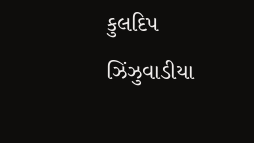કુલદિપ ઝિંઝુવાડીયા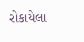રોકાયેલા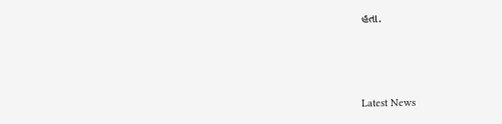હતા.






Latest News